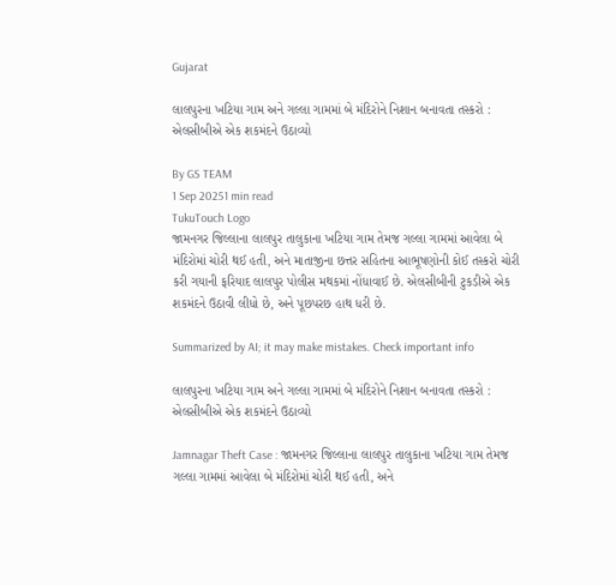Gujarat

લાલપુરના ખટિયા ગામ અને ગલ્લા ગામમાં બે મંદિરોને નિશાન બનાવતા તસ્કરો : એલસીબીએ એક શકમંદને ઉઠાવ્યો

By GS TEAM
1 Sep 20251 min read
TukuTouch Logo
જામનગર જિલ્લાના લાલપુર તાલુકાના ખટિયા ગામ તેમજ ગલ્લા ગામમાં આવેલા બે મંદિરોમાં ચોરી થઈ હતી, અને માતાજીના છત્તર સહિતના આભૂષણોની કોઈ તસ્કરો ચોરી કરી ગયાની ફરિયાદ લાલપુર પોલીસ મથકમાં નોંધાવાઈ છે. એલસીબીની ટુકડીએ એક શકમંદને ઉઠાવી લીધો છે, અને પૂછપરછ હાથ ધરી છે.

Summarized by AI; it may make mistakes. Check important info

લાલપુરના ખટિયા ગામ અને ગલ્લા ગામમાં બે મંદિરોને નિશાન બનાવતા તસ્કરો : એલસીબીએ એક શકમંદને ઉઠાવ્યો

Jamnagar Theft Case : જામનગર જિલ્લાના લાલપુર તાલુકાના ખટિયા ગામ તેમજ ગલ્લા ગામમાં આવેલા બે મંદિરોમાં ચોરી થઈ હતી, અને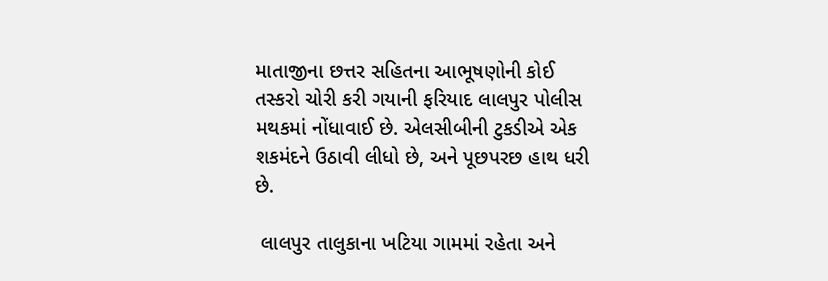માતાજીના છત્તર સહિતના આભૂષણોની કોઈ તસ્કરો ચોરી કરી ગયાની ફરિયાદ લાલપુર પોલીસ મથકમાં નોંધાવાઈ છે. એલસીબીની ટુકડીએ એક શકમંદને ઉઠાવી લીધો છે, અને પૂછપરછ હાથ ધરી છે.

 લાલપુર તાલુકાના ખટિયા ગામમાં રહેતા અને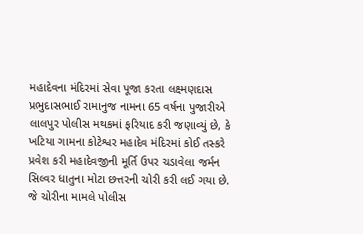મહાદેવના મંદિરમાં સેવા પૂજા કરતા લક્ષ્મણદાસ પ્રભુદાસભાઈ રામાનુજ નામના 65 વર્ષના પુજારીએ લાલપુર પોલીસ મથકમાં ફરિયાદ કરી જણાવ્યું છે, કે ખટિયા ગામના કોટેશ્વર મહાદેવ મંદિરમાં કોઈ તસ્કરે પ્રવેશ કરી મહાદેવજીની મૂર્તિ ઉપર ચડાવેલા જર્મન સિલ્વર ધાતુના મોટા છત્તરની ચોરી કરી લઈ ગયા છે. જે ચોરીના મામલે પોલીસ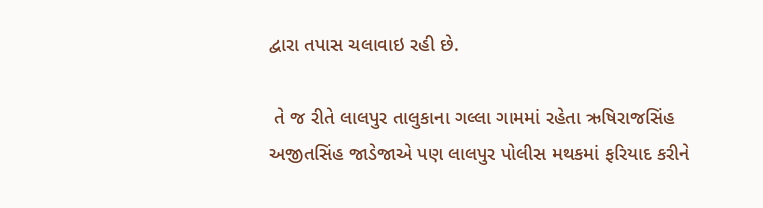દ્વારા તપાસ ચલાવાઇ રહી છે.

 તે જ રીતે લાલપુર તાલુકાના ગલ્લા ગામમાં રહેતા ઋષિરાજસિંહ અજીતસિંહ જાડેજાએ પણ લાલપુર પોલીસ મથકમાં ફરિયાદ કરીને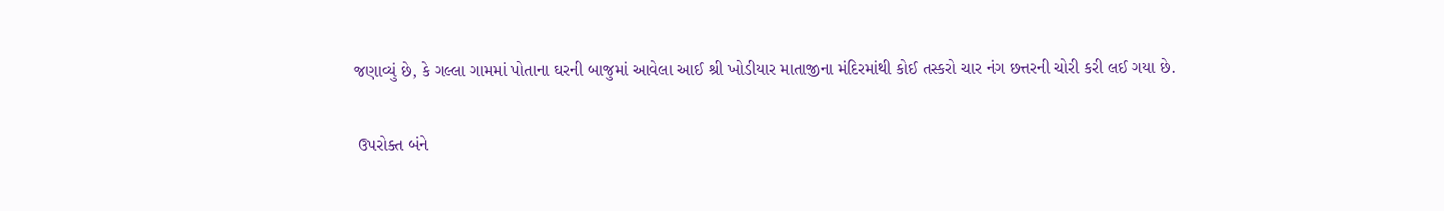જણાવ્યું છે, કે ગલ્લા ગામમાં પોતાના ઘરની બાજુમાં આવેલા આઈ શ્રી ખોડીયાર માતાજીના મંદિરમાંથી કોઈ તસ્કરો ચાર નંગ છત્તરની ચોરી કરી લઈ ગયા છે.

 ઉપરોક્ત બંને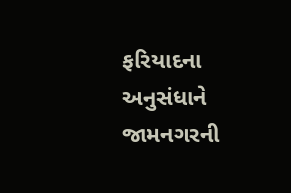ફરિયાદના અનુસંધાને જામનગરની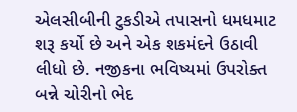એલસીબીની ટુકડીએ તપાસનો ધમધમાટ શરૂ કર્યો છે અને એક શકમંદને ઉઠાવી લીધો છે. નજીકના ભવિષ્યમાં ઉપરોક્ત બન્ને ચોરીનો ભેદ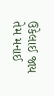ઉકેલાઈ જાય તેમ મનાઈ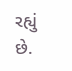રહ્યું છે.